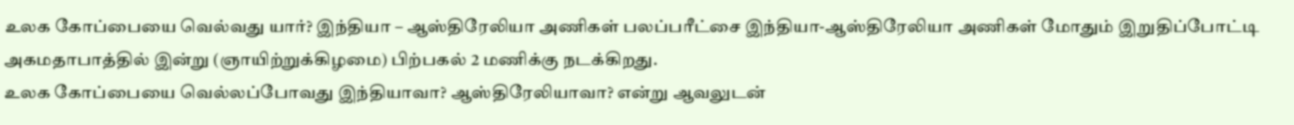உலக கோப்பையை வெல்வது யார்? இந்தியா – ஆஸ்திரேலியா அணிகள் பலப்பரீட்சை இந்தியா-ஆஸ்திரேலியா அணிகள் மோதும் இறுதிப்போட்டி அகமதாபாத்தில் இன்று (ஞாயிற்றுக்கிழமை) பிற்பகல் 2 மணிக்கு நடக்கிறது.
உலக கோப்பையை வெல்லப்போவது இந்தியாவா? ஆஸ்திரேலியாவா? என்று ஆவலுடன்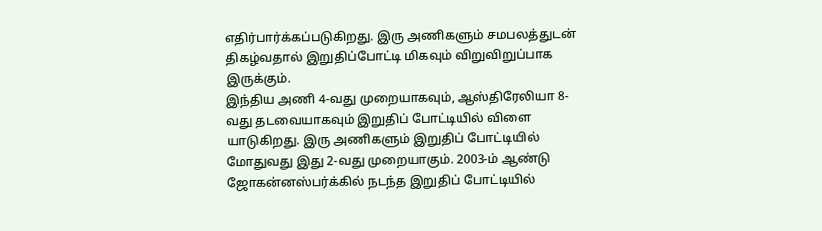எதிர்பார்க்கப்படுகிறது. இரு அணிகளும் சமபலத்துடன் திகழ்வதால் இறுதிப்போட்டி மிகவும் விறுவிறுப்பாக இருக்கும்.
இந்திய அணி 4-வது முறையாகவும், ஆஸ்திரேலியா 8-வது தடவையாகவும் இறுதிப் போட்டியில் விளை யாடுகிறது. இரு அணிகளும் இறுதிப் போட்டியில் மோதுவது இது 2-வது முறையாகும். 2003-ம் ஆண்டு ஜோகன்னஸ்பர்க்கில் நடந்த இறுதிப் போட்டியில்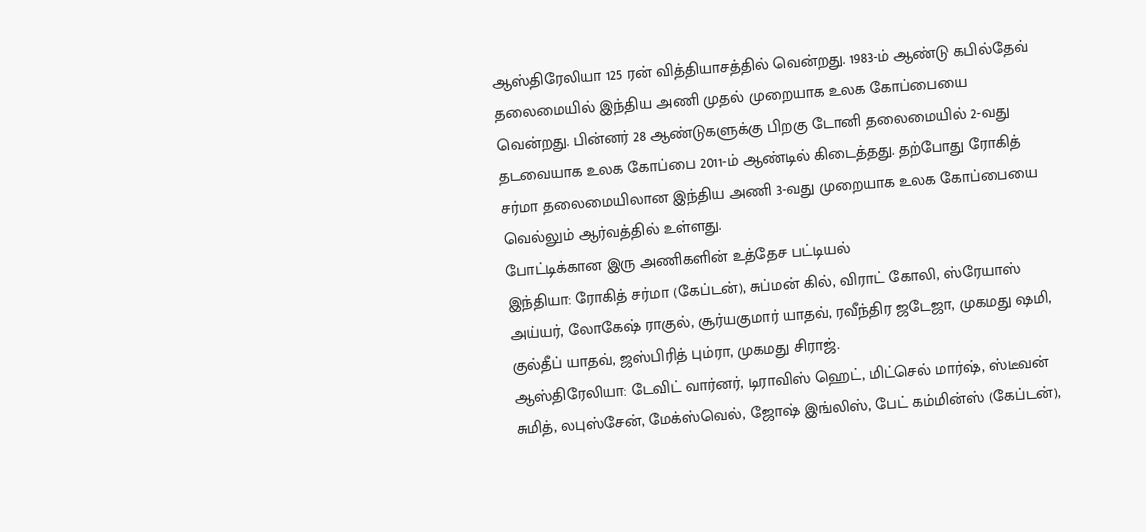ஆஸ்திரேலியா 125 ரன் வித்தியாசத்தில் வென்றது. 1983-ம் ஆண்டு கபில்தேவ் தலைமையில் இந்திய அணி முதல் முறையாக உலக கோப்பையை வென்றது. பின்னர் 28 ஆண்டுகளுக்கு பிறகு டோனி தலைமையில் 2-வது தடவையாக உலக கோப்பை 2011-ம் ஆண்டில் கிடைத்தது. தற்போது ரோகித் சர்மா தலைமையிலான இந்திய அணி 3-வது முறையாக உலக கோப்பையை வெல்லும் ஆர்வத்தில் உள்ளது.
போட்டிக்கான இரு அணிகளின் உத்தேச பட்டியல்
இந்தியா: ரோகித் சர்மா (கேப்டன்), சுப்மன் கில், விராட் கோலி, ஸ்ரேயாஸ் அய்யர், லோகேஷ் ராகுல், சூர்யகுமார் யாதவ், ரவீந்திர ஜடேஜா, முகமது ஷமி, குல்தீப் யாதவ், ஜஸ்பிரித் பும்ரா, முகமது சிராஜ்.
ஆஸ்திரேலியா: டேவிட் வார்னர், டிராவிஸ் ஹெட், மிட்செல் மார்ஷ், ஸ்டீவன் சுமித், லபுஸ்சேன், மேக்ஸ்வெல், ஜோஷ் இங்லிஸ், பேட் கம்மின்ஸ் (கேப்டன்),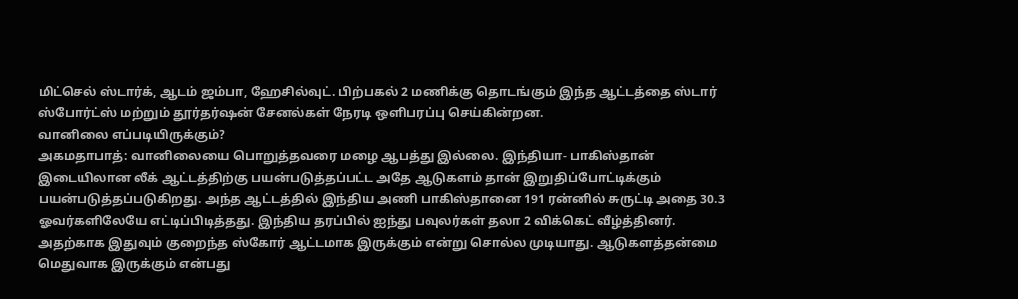மிட்செல் ஸ்டார்க், ஆடம் ஜம்பா, ஹேசில்வுட். பிற்பகல் 2 மணிக்கு தொடங்கும் இந்த ஆட்டத்தை ஸ்டார் ஸ்போர்ட்ஸ் மற்றும் தூர்தர்ஷன் சேனல்கள் நேரடி ஒளிபரப்பு செய்கின்றன.
வானிலை எப்படியிருக்கும்?
அகமதாபாத்: வானிலையை பொறுத்தவரை மழை ஆபத்து இல்லை. இந்தியா- பாகிஸ்தான் இடையிலான லீக் ஆட்டத்திற்கு பயன்படுத்தப்பட்ட அதே ஆடுகளம் தான் இறுதிப்போட்டிக்கும் பயன்படுத்தப்படுகிறது. அந்த ஆட்டத்தில் இந்திய அணி பாகிஸ்தானை 191 ரன்னில் சுருட்டி அதை 30.3 ஓவர்களிலேயே எட்டிப்பிடித்தது. இந்திய தரப்பில் ஐந்து பவுலர்கள் தலா 2 விக்கெட் வீழ்த்தினர். அதற்காக இதுவும் குறைந்த ஸ்கோர் ஆட்டமாக இருக்கும் என்று சொல்ல முடியாது. ஆடுகளத்தன்மை மெதுவாக இருக்கும் என்பது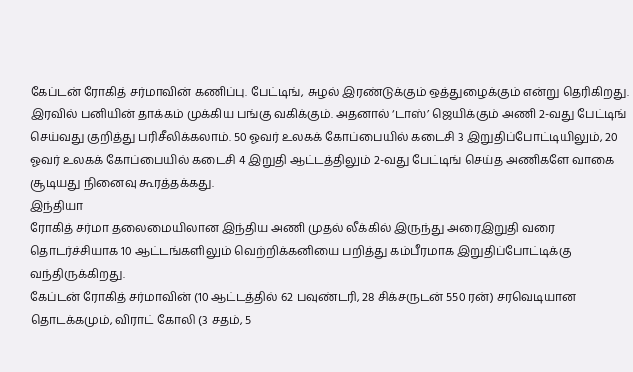கேப்டன் ரோகித் சர்மாவின் கணிப்பு. பேட்டிங், சுழல் இரண்டுக்கும் ஒத்துழைக்கும் என்று தெரிகிறது.
இரவில் பனியின் தாக்கம் முக்கிய பங்கு வகிக்கும். அதனால் ‘டாஸ்’ ஜெயிக்கும் அணி 2-வது பேட்டிங் செய்வது குறித்து பரிசீலிக்கலாம். 50 ஓவர் உலகக் கோப்பையில் கடைசி 3 இறுதிப்போட்டியிலும், 20 ஓவர் உலகக் கோப்பையில் கடைசி 4 இறுதி ஆட்டத்திலும் 2-வது பேட்டிங் செய்த அணிகளே வாகை சூடியது நினைவு கூரத்தக்கது.
இந்தியா
ரோகித் சர்மா தலைமையிலான இந்திய அணி முதல் லீக்கில் இருந்து அரைஇறுதி வரை தொடர்ச்சியாக 10 ஆட்டங்களிலும் வெற்றிக்கனியை பறித்து கம்பீரமாக இறுதிப்போட்டிக்கு வந்திருக்கிறது.
கேப்டன் ரோகித் சர்மாவின் (10 ஆட்டத்தில் 62 பவுண்டரி, 28 சிக்சருடன் 550 ரன்) சரவெடியான தொடக்கமும், விராட் கோலி (3 சதம், 5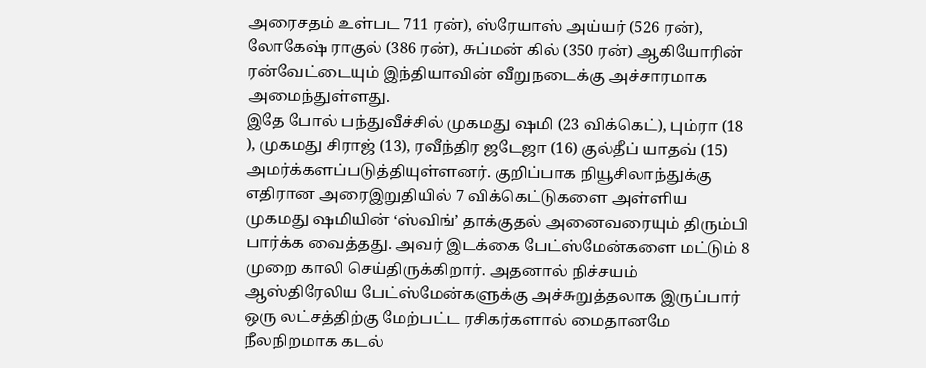அரைசதம் உள்பட 711 ரன்), ஸ்ரேயாஸ் அய்யர் (526 ரன்), லோகேஷ் ராகுல் (386 ரன்), சுப்மன் கில் (350 ரன்) ஆகியோரின் ரன்வேட்டையும் இந்தியாவின் வீறுநடைக்கு அச்சாரமாக அமைந்துள்ளது.
இதே போல் பந்துவீச்சில் முகமது ஷமி (23 விக்கெட்), பும்ரா (18 ), முகமது சிராஜ் (13), ரவீந்திர ஜடேஜா (16) குல்தீப் யாதவ் (15) அமர்க்களப்படுத்தியுள்ளனர். குறிப்பாக நியூசிலாந்துக்கு எதிரான அரைஇறுதியில் 7 விக்கெட்டுகளை அள்ளிய முகமது ஷமியின் ‘ஸ்விங்’ தாக்குதல் அனைவரையும் திரும்பி பார்க்க வைத்தது. அவர் இடக்கை பேட்ஸ்மேன்களை மட்டும் 8 முறை காலி செய்திருக்கிறார். அதனால் நிச்சயம் ஆஸ்திரேலிய பேட்ஸ்மேன்களுக்கு அச்சுறுத்தலாக இருப்பார்
ஒரு லட்சத்திற்கு மேற்பட்ட ரசிகர்களால் மைதானமே நீலநிறமாக கடல்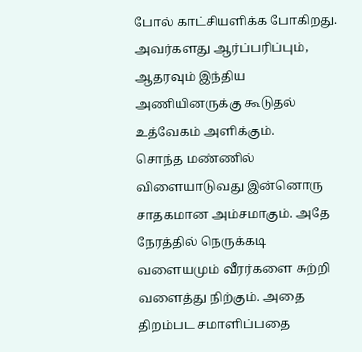போல் காட்சியளிக்க போகிறது. அவர்களது ஆர்ப்பரிப்பும், ஆதரவும் இந்திய அணியினருக்கு கூடுதல் உத்வேகம் அளிக்கும்.
சொந்த மண்ணில் விளையாடுவது இன்னொரு சாதகமான அம்சமாகும். அதே நேரத்தில் நெருக்கடி வளையமும் வீரர்களை சுற்றி வளைத்து நிற்கும். அதை திறம்பட சமாளிப்பதை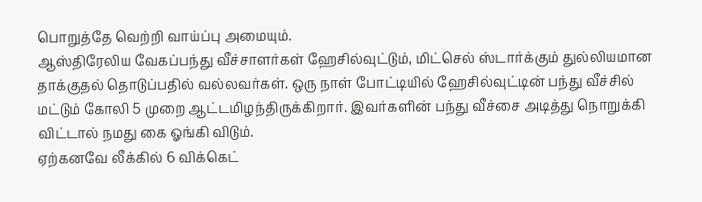பொறுத்தே வெற்றி வாய்ப்பு அமையும்.
ஆஸ்திரேலிய வேகப்பந்து வீச்சாளர்கள் ஹேசில்வுட்டும், மிட்செல் ஸ்டார்க்கும் துல்லியமான தாக்குதல் தொடுப்பதில் வல்லவர்கள். ஒரு நாள் போட்டியில் ஹேசில்வுட்டின் பந்து வீச்சில் மட்டும் கோலி 5 முறை ஆட்டமிழந்திருக்கிறார். இவர்களின் பந்து வீச்சை அடித்து நொறுக்கி விட்டால் நமது கை ஓங்கி விடும்.
ஏற்கனவே லீக்கில் 6 விக்கெட்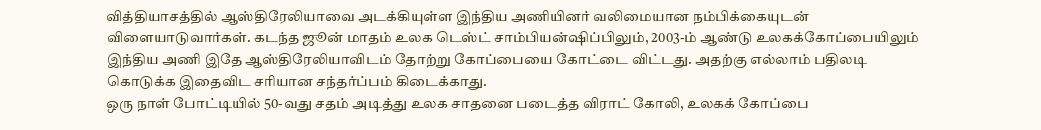வித்தியாசத்தில் ஆஸ்திரேலியாவை அடக்கியுள்ள இந்திய அணியினர் வலிமையான நம்பிக்கையுடன் விளையாடுவார்கள். கடந்த ஜூன் மாதம் உலக டெஸ்ட் சாம்பியன்ஷிப்பிலும், 2003-ம் ஆண்டு உலகக்கோப்பையிலும் இந்திய அணி இதே ஆஸ்திரேலியாவிடம் தோற்று கோப்பையை கோட்டை விட்டது. அதற்கு எல்லாம் பதிலடி கொடுக்க இதைவிட சரியான சந்தர்ப்பம் கிடைக்காது.
ஒரு நாள் போட்டியில் 50-வது சதம் அடித்து உலக சாதனை படைத்த விராட் கோலி, உலகக் கோப்பை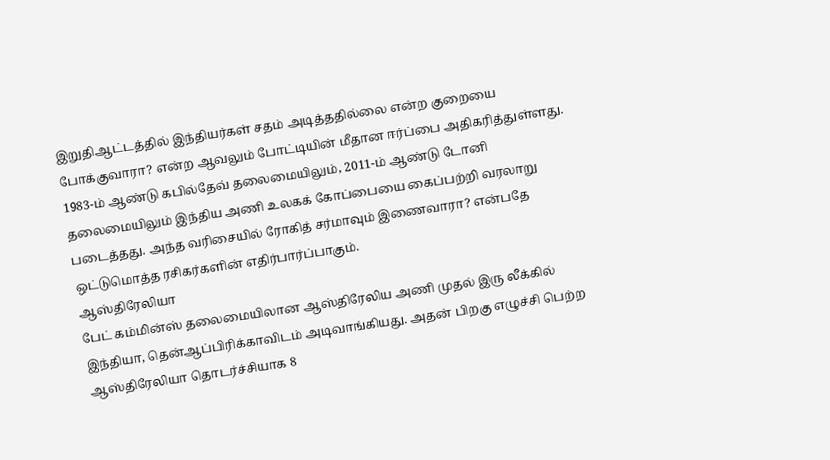இறுதிஆட்டத்தில் இந்தியர்கள் சதம் அடித்ததில்லை என்ற குறையை போக்குவாரா? என்ற ஆவலும் போட்டியின் மீதான ஈர்ப்பை அதிகரித்துள்ளது. 1983-ம் ஆண்டு கபில்தேவ் தலைமையிலும், 2011-ம் ஆண்டு டோனி தலைமையிலும் இந்திய அணி உலகக் கோப்பையை கைப்பற்றி வரலாறு படைத்தது. அந்த வரிசையில் ரோகித் சர்மாவும் இணைவாரா? என்பதே ஒட்டுமொத்த ரசிகர்களின் எதிர்பார்ப்பாகும்.
ஆஸ்திரேலியா
பேட் கம்மின்ஸ் தலைமையிலான ஆஸ்திரேலிய அணி முதல் இரு லீக்கில் இந்தியா, தென்ஆப்பிரிக்காவிடம் அடிவாங்கியது. அதன் பிறகு எழுச்சி பெற்ற ஆஸ்திரேலியா தொடர்ச்சியாக 8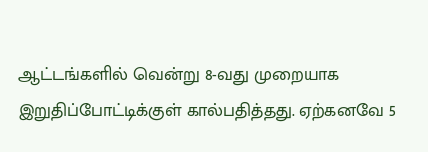ஆட்டங்களில் வென்று 8-வது முறையாக இறுதிப்போட்டிக்குள் கால்பதித்தது. ஏற்கனவே 5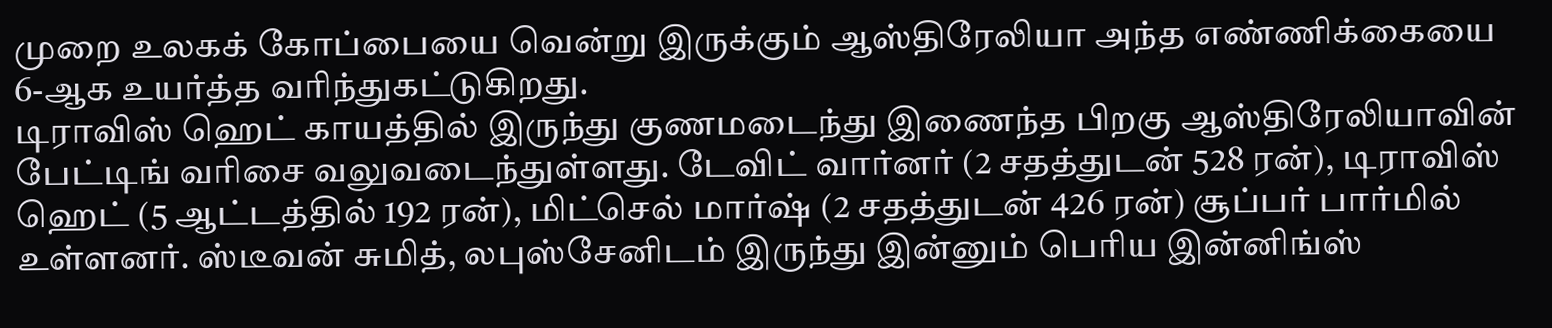முறை உலகக் கோப்பையை வென்று இருக்கும் ஆஸ்திரேலியா அந்த எண்ணிக்கையை 6-ஆக உயர்த்த வரிந்துகட்டுகிறது.
டிராவிஸ் ஹெட் காயத்தில் இருந்து குணமடைந்து இணைந்த பிறகு ஆஸ்திரேலியாவின் பேட்டிங் வரிசை வலுவடைந்துள்ளது. டேவிட் வார்னர் (2 சதத்துடன் 528 ரன்), டிராவிஸ் ஹெட் (5 ஆட்டத்தில் 192 ரன்), மிட்செல் மார்ஷ் (2 சதத்துடன் 426 ரன்) சூப்பர் பார்மில் உள்ளனர். ஸ்டீவன் சுமித், லபுஸ்சேனிடம் இருந்து இன்னும் பெரிய இன்னிங்ஸ்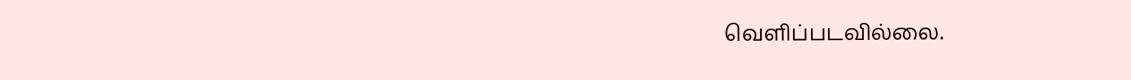வெளிப்படவில்லை.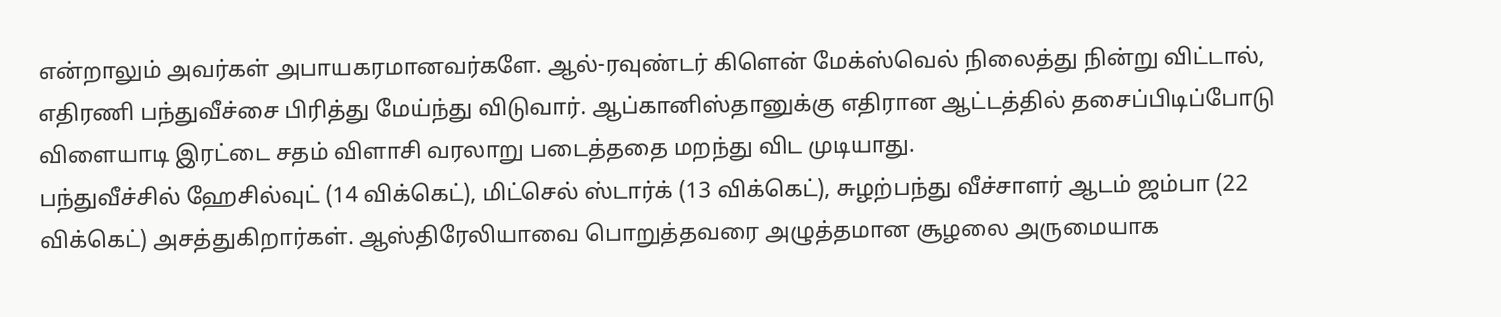என்றாலும் அவர்கள் அபாயகரமானவர்களே. ஆல்-ரவுண்டர் கிளென் மேக்ஸ்வெல் நிலைத்து நின்று விட்டால், எதிரணி பந்துவீச்சை பிரித்து மேய்ந்து விடுவார். ஆப்கானிஸ்தானுக்கு எதிரான ஆட்டத்தில் தசைப்பிடிப்போடு விளையாடி இரட்டை சதம் விளாசி வரலாறு படைத்ததை மறந்து விட முடியாது.
பந்துவீச்சில் ஹேசில்வுட் (14 விக்கெட்), மிட்செல் ஸ்டார்க் (13 விக்கெட்), சுழற்பந்து வீச்சாளர் ஆடம் ஜம்பா (22 விக்கெட்) அசத்துகிறார்கள். ஆஸ்திரேலியாவை பொறுத்தவரை அழுத்தமான சூழலை அருமையாக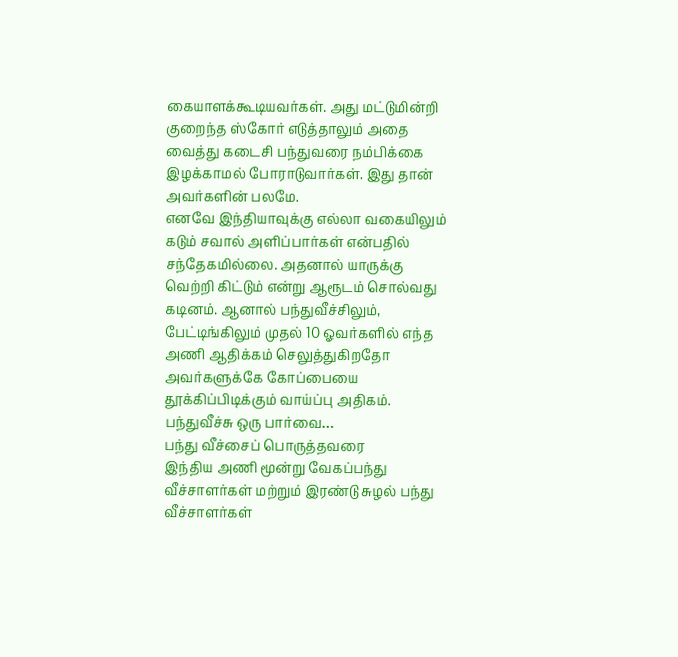கையாளக்கூடியவர்கள். அது மட்டுமின்றி குறைந்த ஸ்கோர் எடுத்தாலும் அதை வைத்து கடைசி பந்துவரை நம்பிக்கை இழக்காமல் போராடுவார்கள். இது தான் அவர்களின் பலமே.
எனவே இந்தியாவுக்கு எல்லா வகையிலும் கடும் சவால் அளிப்பார்கள் என்பதில் சந்தேகமில்லை. அதனால் யாருக்கு வெற்றி கிட்டும் என்று ஆரூடம் சொல்வது கடினம். ஆனால் பந்துவீச்சிலும், பேட்டிங்கிலும் முதல் 10 ஓவர்களில் எந்த அணி ஆதிக்கம் செலுத்துகிறதோ அவர்களுக்கே கோப்பையை தூக்கிப்பிடிக்கும் வாய்ப்பு அதிகம்.
பந்துவீச்சு ஒரு பார்வை…
பந்து வீச்சைப் பொருத்தவரை
இந்திய அணி மூன்று வேகப்பந்து வீச்சாளர்கள் மற்றும் இரண்டு சுழல் பந்து வீச்சாளர்கள்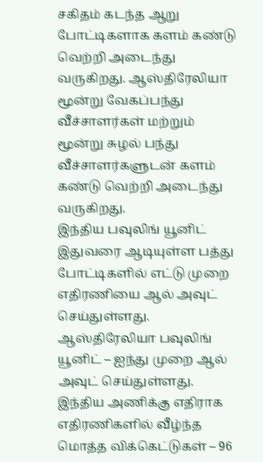சகிதம் கடந்த ஆறு போட்டிகளாக களம் கண்டு வெற்றி அடைந்து வருகிறது. ஆஸ்திரேலியா மூன்று வேகப்பந்து வீச்சாளர்கள் மற்றும் மூன்று சுழல் பந்து வீச்சாளர்களுடன் களம் கண்டு வெற்றி அடைந்து வருகிறது.
இந்திய பவுலிங் யூனிட் இதுவரை ஆடியுள்ள பத்து போட்டிகளில் எட்டு முறை எதிரணியை ஆல் அவுட் செய்துள்ளது. ஆஸ்திரேலியா பவுலிங் யூனிட் – ஐந்து முறை ஆல் அவுட் செய்துள்ளது.
இந்திய அணிக்கு எதிராக எதிரணிகளில் வீழ்ந்த மொத்த விக்கெட்டுகள் – 96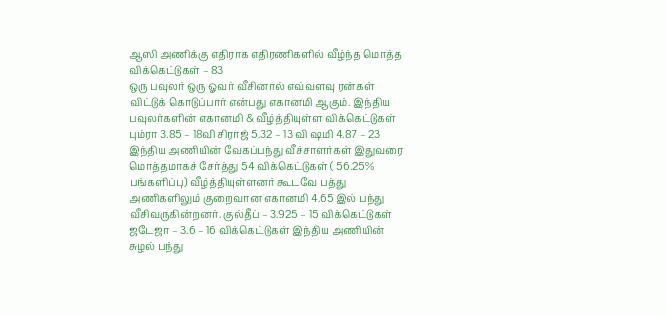ஆஸி அணிக்கு எதிராக எதிரணிகளில் வீழ்ந்த மொத்த விக்கெட்டுகள் – 83
ஒரு பவுலர் ஒரு ஓவர் வீசினால் எவ்வளவு ரன்கள் விட்டுக் கொடுப்பார் என்பது எகானமி ஆகும். இந்திய பவுலர்களின் எகானமி & வீழ்த்தியுள்ள விக்கெட்டுகள்
பும்ரா 3.85 – 18வி சிராஜ் 5.32 – 13 வி ஷமி 4.87 – 23
இந்திய அணியின் வேகப்பந்து வீச்சாளர்கள் இதுவரை மொத்தமாகச் சேர்த்து 54 விக்கெட்டுகள் ( 56.25% பங்களிப்பு) வீழ்த்தியுள்ளனர் கூடவே பத்து அணிகளிலும் குறைவான எகானமி 4.65 இல் பந்து வீசிவருகின்றனர். குல்தீப் – 3.925 – 15 விக்கெட்டுகள் ஜடேஜா – 3.6 – 16 விக்கெட்டுகள் இந்திய அணியின் சுழல் பந்து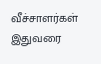வீச்சாளர்கள் இதுவரை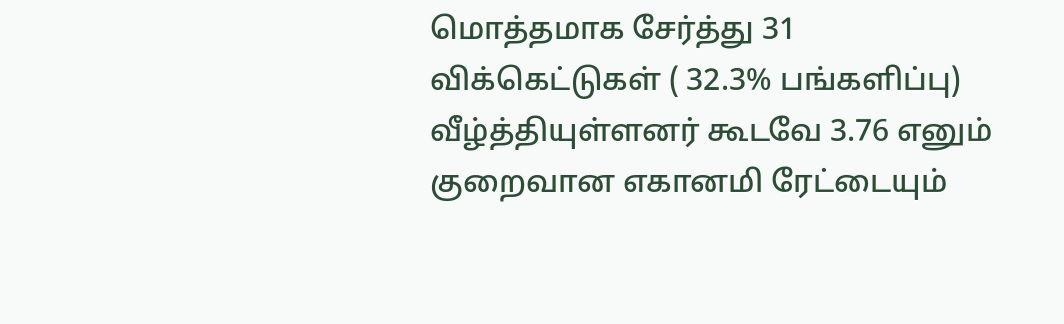மொத்தமாக சேர்த்து 31 விக்கெட்டுகள் ( 32.3% பங்களிப்பு) வீழ்த்தியுள்ளனர் கூடவே 3.76 எனும் குறைவான எகானமி ரேட்டையும்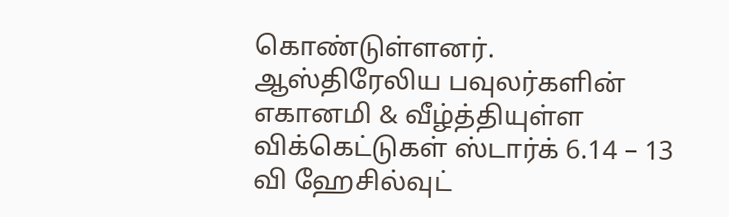கொண்டுள்ளனர்.
ஆஸ்திரேலிய பவுலர்களின் எகானமி & வீழ்த்தியுள்ள விக்கெட்டுகள் ஸ்டார்க் 6.14 – 13 வி ஹேசில்வுட்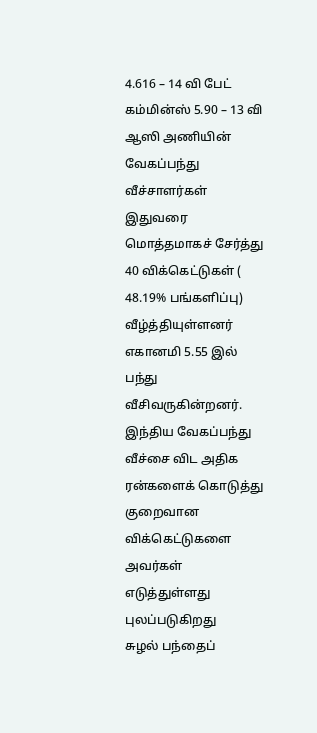4.616 – 14 வி பேட் கம்மின்ஸ் 5.90 – 13 வி ஆஸி அணியின் வேகப்பந்து வீச்சாளர்கள் இதுவரை மொத்தமாகச் சேர்த்து 40 விக்கெட்டுகள் ( 48.19% பங்களிப்பு) வீழ்த்தியுள்ளனர் எகானமி 5.55 இல் பந்து வீசிவருகின்றனர். இந்திய வேகப்பந்து வீச்சை விட அதிக ரன்களைக் கொடுத்து குறைவான விக்கெட்டுகளை அவர்கள் எடுத்துள்ளது புலப்படுகிறது
சுழல் பந்தைப்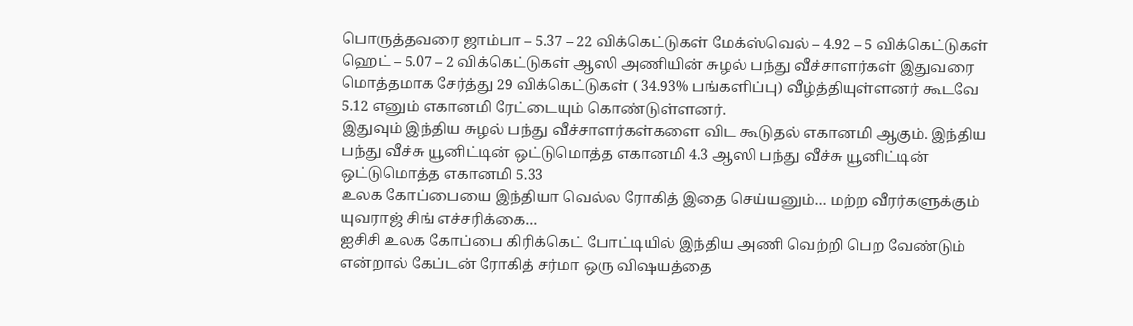பொருத்தவரை ஜாம்பா – 5.37 – 22 விக்கெட்டுகள் மேக்ஸ்வெல் – 4.92 – 5 விக்கெட்டுகள் ஹெட் – 5.07 – 2 விக்கெட்டுகள் ஆஸி அணியின் சுழல் பந்து வீச்சாளர்கள் இதுவரை மொத்தமாக சேர்த்து 29 விக்கெட்டுகள் ( 34.93% பங்களிப்பு) வீழ்த்தியுள்ளனர் கூடவே 5.12 எனும் எகானமி ரேட்டையும் கொண்டுள்ளனர்.
இதுவும் இந்திய சுழல் பந்து வீச்சாளர்கள்களை விட கூடுதல் எகானமி ஆகும். இந்திய பந்து வீச்சு யூனிட்டின் ஒட்டுமொத்த எகானமி 4.3 ஆஸி பந்து வீச்சு யூனிட்டின் ஒட்டுமொத்த எகானமி 5.33
உலக கோப்பையை இந்தியா வெல்ல ரோகித் இதை செய்யனும்… மற்ற வீரர்களுக்கும் யுவராஜ் சிங் எச்சரிக்கை…
ஐசிசி உலக கோப்பை கிரிக்கெட் போட்டியில் இந்திய அணி வெற்றி பெற வேண்டும் என்றால் கேப்டன் ரோகித் சர்மா ஒரு விஷயத்தை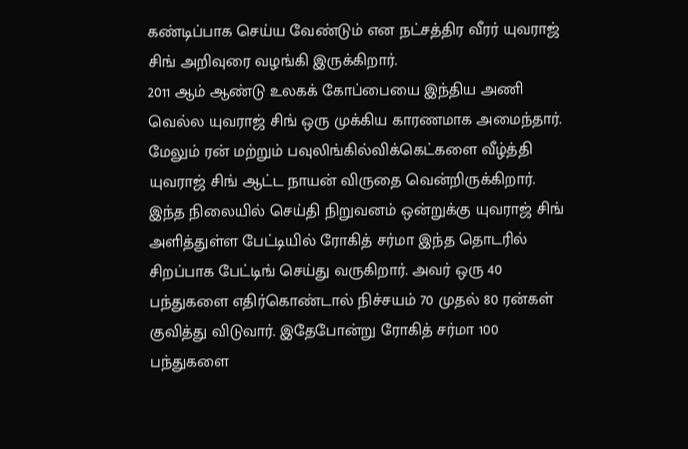கண்டிப்பாக செய்ய வேண்டும் என நட்சத்திர வீரர் யுவராஜ் சிங் அறிவுரை வழங்கி இருக்கிறார்.
2011 ஆம் ஆண்டு உலகக் கோப்பையை இந்திய அணி வெல்ல யுவராஜ் சிங் ஒரு முக்கிய காரணமாக அமைந்தார். மேலும் ரன் மற்றும் பவுலிங்கில்விக்கெட்களை வீழ்த்தி யுவராஜ் சிங் ஆட்ட நாயன் விருதை வென்றிருக்கிறார்.
இந்த நிலையில் செய்தி நிறுவனம் ஒன்றுக்கு யுவராஜ் சிங் அளித்துள்ள பேட்டியில் ரோகித் சர்மா இந்த தொடரில் சிறப்பாக பேட்டிங் செய்து வருகிறார். அவர் ஒரு 40 பந்துகளை எதிர்கொண்டால் நிச்சயம் 70 முதல் 80 ரன்கள் குவித்து விடுவார். இதேபோன்று ரோகித் சர்மா 100 பந்துகளை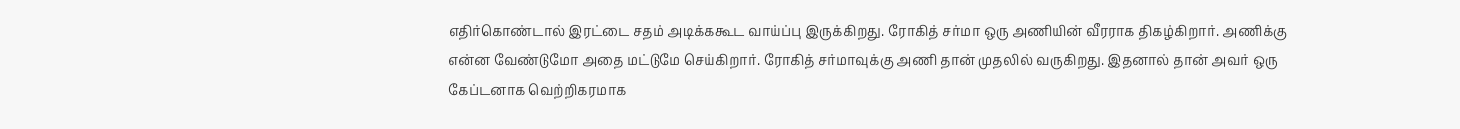எதிர்கொண்டால் இரட்டை சதம் அடிக்ககூட வாய்ப்பு இருக்கிறது. ரோகித் சர்மா ஒரு அணியின் வீரராக திகழ்கிறார். அணிக்கு என்ன வேண்டுமோ அதை மட்டுமே செய்கிறார். ரோகித் சர்மாவுக்கு அணி தான் முதலில் வருகிறது. இதனால் தான் அவர் ஒரு கேப்டனாக வெற்றிகரமாக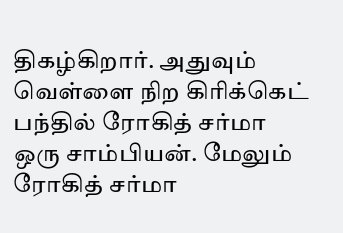திகழ்கிறார். அதுவும் வெள்ளை நிற கிரிக்கெட் பந்தில் ரோகித் சர்மா ஒரு சாம்பியன். மேலும் ரோகித் சர்மா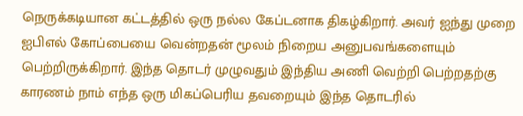நெருக்கடியான கட்டத்தில் ஒரு நல்ல கேப்டனாக திகழ்கிறார். அவர் ஐந்து முறை ஐபிஎல் கோப்பையை வென்றதன் மூலம் நிறைய அனுபவங்களையும் பெற்றிருக்கிறார். இந்த தொடர் முழுவதும் இந்திய அணி வெற்றி பெற்றதற்கு காரணம் நாம் எந்த ஒரு மிகப்பெரிய தவறையும் இந்த தொடரில்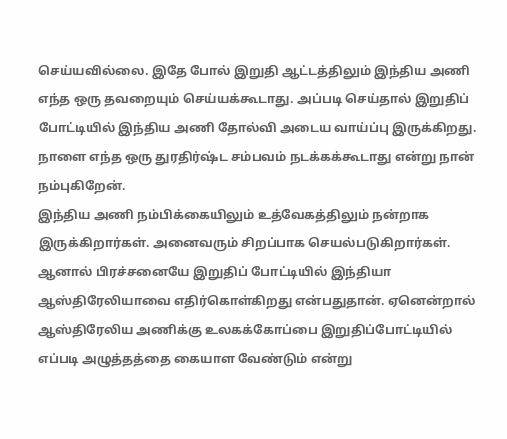செய்யவில்லை. இதே போல் இறுதி ஆட்டத்திலும் இந்திய அணி எந்த ஒரு தவறையும் செய்யக்கூடாது. அப்படி செய்தால் இறுதிப் போட்டியில் இந்திய அணி தோல்வி அடைய வாய்ப்பு இருக்கிறது. நாளை எந்த ஒரு துரதிர்ஷ்ட சம்பவம் நடக்கக்கூடாது என்று நான் நம்புகிறேன்.
இந்திய அணி நம்பிக்கையிலும் உத்வேகத்திலும் நன்றாக இருக்கிறார்கள். அனைவரும் சிறப்பாக செயல்படுகிறார்கள். ஆனால் பிரச்சனையே இறுதிப் போட்டியில் இந்தியா ஆஸ்திரேலியாவை எதிர்கொள்கிறது என்பதுதான். ஏனென்றால் ஆஸ்திரேலிய அணிக்கு உலகக்கோப்பை இறுதிப்போட்டியில் எப்படி அழுத்தத்தை கையாள வேண்டும் என்று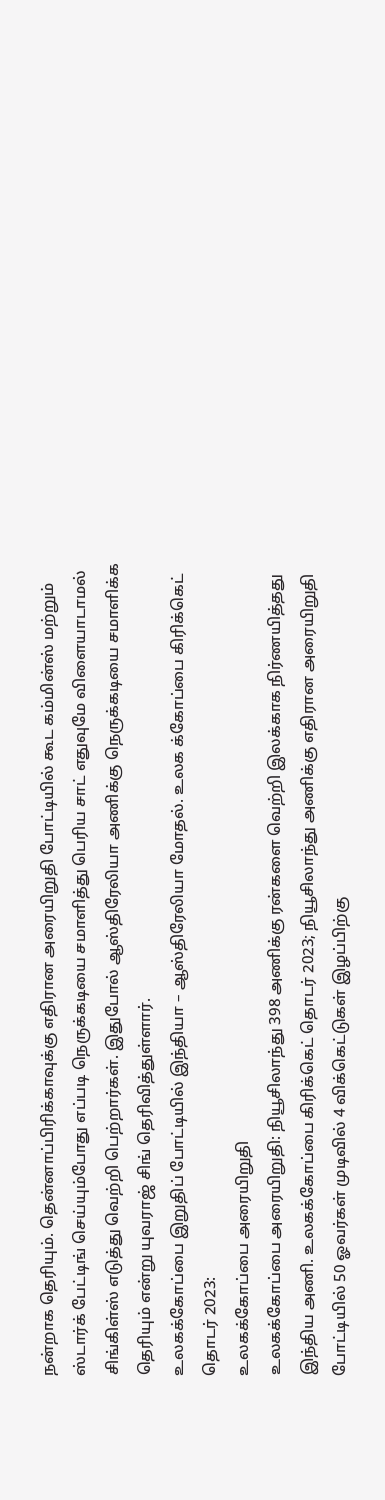நன்றாக தெரியும். தென்னாப்பிரிக்காவுக்கு எதிரான அரையிறுதி போட்டியில் கூட கம்மின்ஸ் மற்றும் ஸ்டார்க் பேட்டிங் செய்யும்போது எப்படி நெருக்கடியை சமாளித்து பெரிய சாட் எதுவுமே விளையாடாமல் சிங்கிள்ஸ் எடுத்து வெற்றி பெற்றார்கள். இதுபோல் ஆஸ்திரேலியா அணிக்கு நெருக்கடியை சமாளிக்க தெரியும் என்று யுவராஜ் சிங் தெரிவித்துள்ளார்.
உலகக்கோப்பை இறுதிப் போட்டியில் இந்தியா – ஆஸ்திரேலியா மோதல். உலக க்கோப்பை கிரிக்கெட் தொடர் 2023:
உலகக்கோப்பை அரையிறுதி
உலகக்கோப்பை அரையிறுதி: நியூசிலாந்து 398 அணிக்கு ரன்களை வெற்றி இலக்காக நிர்ணயித்தது இந்திய அணி. உலகக்கோப்பை கிரிக்கெட் தொடர் 2023; நியூசிலாந்து அணிக்கு எதிரான அரையிறுதி போட்டியில் 50 ஓவர்கள் முடிவில் 4 விக்கெட்டுகள் இழப்பிற்கு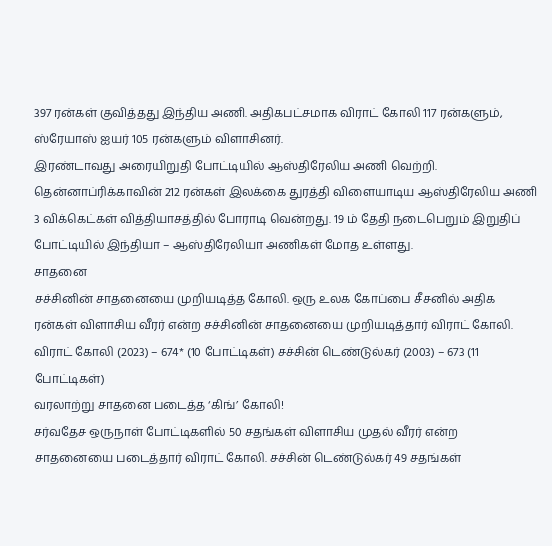397 ரன்கள் குவித்தது இந்திய அணி. அதிகபட்சமாக விராட் கோலி 117 ரன்களும், ஸ்ரேயாஸ் ஐயர் 105 ரன்களும் விளாசினர்.
இரண்டாவது அரையிறுதி போட்டியில் ஆஸ்திரேலிய அணி வெற்றி. தென்னாப்ரிக்காவின் 212 ரன்கள் இலக்கை துரத்தி விளையாடிய ஆஸ்திரேலிய அணி 3 விக்கெட்கள் வித்தியாசத்தில் போராடி வென்றது. 19 ம் தேதி நடைபெறும் இறுதிப் போட்டியில் இந்தியா – ஆஸ்திரேலியா அணிகள் மோத உள்ளது.
சாதனை
சச்சினின் சாதனையை முறியடித்த கோலி. ஒரு உலக கோப்பை சீசனில் அதிக ரன்கள் விளாசிய வீரர் என்ற சச்சினின் சாதனையை முறியடித்தார் விராட் கோலி. விராட் கோலி (2023) – 674* (10 போட்டிகள்) சச்சின் டெண்டுல்கர் (2003) – 673 (11 போட்டிகள்)
வரலாற்று சாதனை படைத்த ‘கிங்’ கோலி!
சர்வதேச ஒருநாள் போட்டிகளில் 50 சதங்கள் விளாசிய முதல் வீரர் என்ற சாதனையை படைத்தார் விராட் கோலி. சச்சின் டெண்டுல்கர் 49 சதங்கள்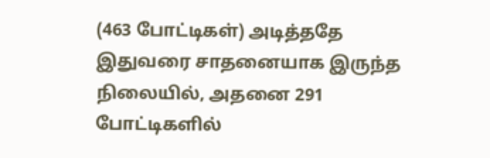(463 போட்டிகள்) அடித்ததே இதுவரை சாதனையாக இருந்த நிலையில், அதனை 291 போட்டிகளில்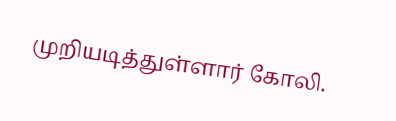முறியடித்துள்ளார் கோலி.